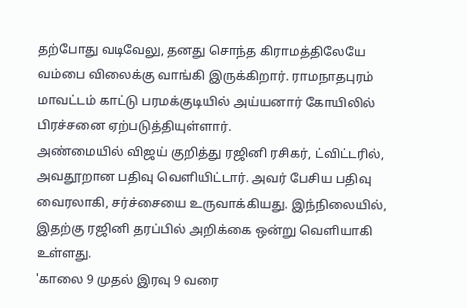தற்போது வடிவேலு, தனது சொந்த கிராமத்திலேயே வம்பை விலைக்கு வாங்கி இருக்கிறார். ராமநாதபுரம் மாவட்டம் காட்டு பரமக்குடியில் அய்யனார் கோயிலில் பிரச்சனை ஏற்படுத்தியுள்ளார்.
அண்மையில் விஜய் குறித்து ரஜினி ரசிகர், ட்விட்டரில், அவதூறான பதிவு வெளியிட்டார். அவர் பேசிய பதிவு வைரலாகி, சர்ச்சையை உருவாக்கியது. இந்நிலையில், இதற்கு ரஜினி தரப்பில் அறிக்கை ஒன்று வெளியாகி உள்ளது.
'காலை 9 முதல் இரவு 9 வரை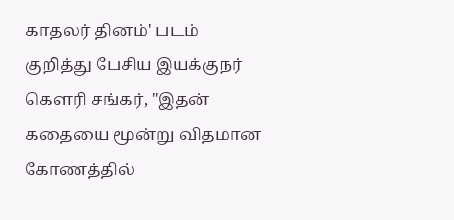காதலர் தினம்' படம் குறித்து பேசிய இயக்குநர் கெளரி சங்கர், "இதன் கதையை மூன்று விதமான கோணத்தில்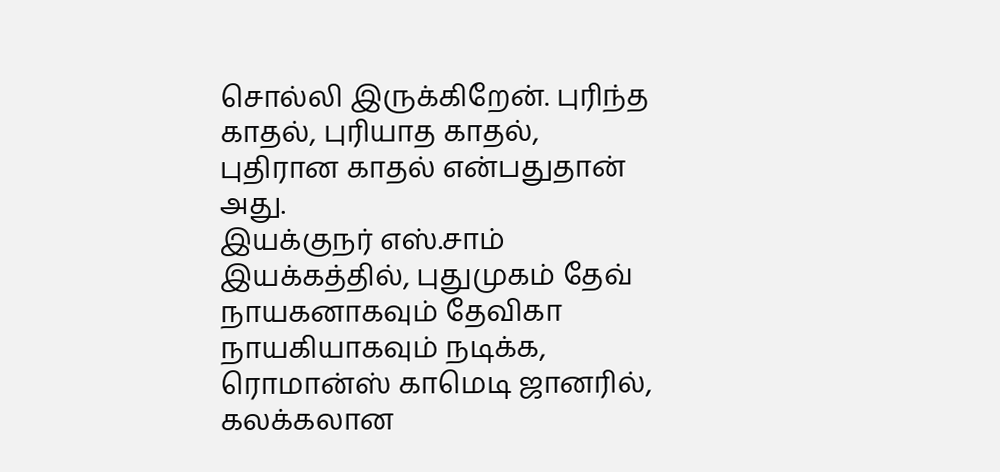சொல்லி இருக்கிறேன். புரிந்த காதல், புரியாத காதல், புதிரான காதல் என்பதுதான் அது.
இயக்குநர் எஸ்.சாம் இயக்கத்தில், புதுமுகம் தேவ் நாயகனாகவும் தேவிகா நாயகியாகவும் நடிக்க, ரொமான்ஸ் காமெடி ஜானரில், கலக்கலான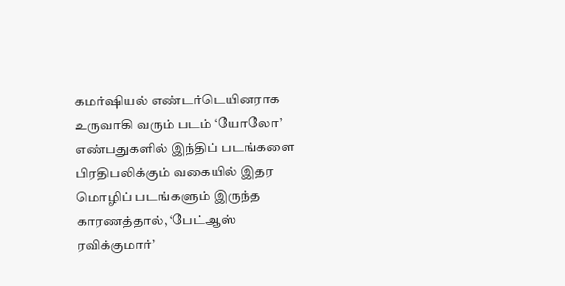கமர்ஷியல் எண்டர்டெயினராக உருவாகி வரும் படம் ‘யோலோ’
எண்பதுகளில் இந்திப் படங்களை பிரதிபலிக்கும் வகையில் இதர மொழிப் படங்களும் இருந்த காரணத்தால், ‘பேட்ஆஸ் ரவிக்குமார்’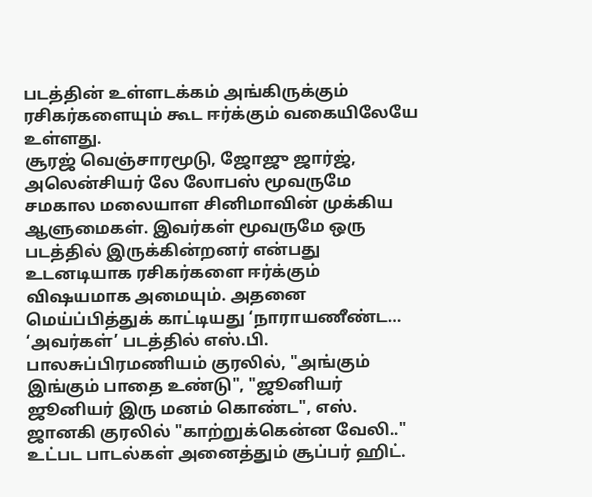படத்தின் உள்ளடக்கம் அங்கிருக்கும் ரசிகர்களையும் கூட ஈர்க்கும் வகையிலேயே உள்ளது.
சூரஜ் வெஞ்சாரமூடு, ஜோஜு ஜார்ஜ், அலென்சியர் லே லோபஸ் மூவருமே சமகால மலையாள சினிமாவின் முக்கிய ஆளுமைகள். இவர்கள் மூவருமே ஒரு படத்தில் இருக்கின்றனர் என்பது உடனடியாக ரசிகர்களை ஈர்க்கும் விஷயமாக அமையும். அதனை மெய்ப்பித்துக் காட்டியது ‘நாராயணீண்ட…
‘அவர்கள்’ படத்தில் எஸ்.பி. பாலசுப்பிரமணியம் குரலில், "அங்கும் இங்கும் பாதை உண்டு", "ஜூனியர் ஜூனியர் இரு மனம் கொண்ட", எஸ். ஜானகி குரலில் "காற்றுக்கென்ன வேலி.." உட்பட பாடல்கள் அனைத்தும் சூப்பர் ஹிட்.